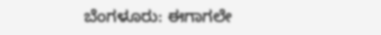ಬೆಂಗಳೂರು: ಈಗಾಗಲೇ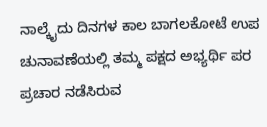ನಾಲ್ಕೈದು ದಿನಗಳ ಕಾಲ ಬಾಗಲಕೋಟೆ ಉಪ ಚುನಾವಣೆಯಲ್ಲಿ ತಮ್ಮ ಪಕ್ಷದ ಅಭ್ಯರ್ಥಿ ಪರ ಪ್ರಚಾರ ನಡೆಸಿರುವ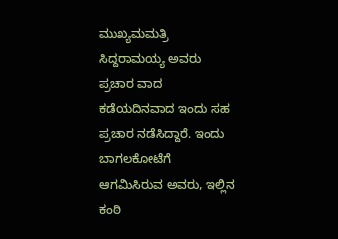ಮುಖ್ಯಮಮತ್ರಿ ಸಿದ್ದರಾಮಯ್ಯ ಅವರು ಪ್ರಚಾರ ವಾದ ಕಡೆಯದಿನವಾದ ಇಂದು ಸಹ ಪ್ರಚಾರ ನಡೆಸಿದ್ದಾರೆ. ಇಂದು ಬಾಗಲಕೋಟೆಗೆ ಆಗಮಿಸಿರುವ ಅವರು, ಇಲ್ಲಿನ ಕಂಠಿ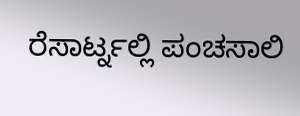ರೆಸಾರ್ಟ್ನಲ್ಲಿ ಪಂಚಸಾಲಿ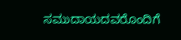ಸಮುದಾಯದವರೊಂದಿಗೆ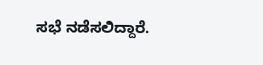ಸಭೆ ನಡೆಸಲಿದ್ದಾರೆ.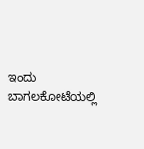ಇಂದು ಬಾಗಲಕೋಟೆಯಲ್ಲಿ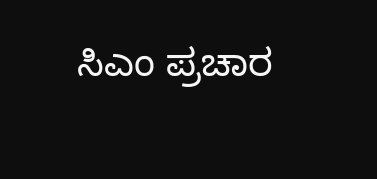ಸಿಎಂ ಪ್ರಚಾರ